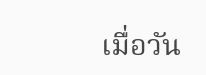เมื่อวัน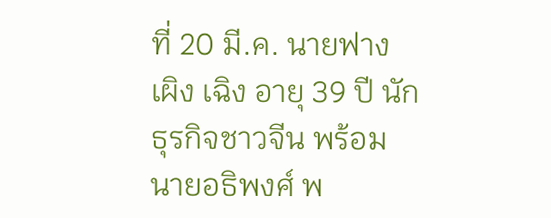ที่ 20 มี.ค. นายฟาง เผิง เฉิง อายุ 39 ปี นักธุรกิจชาวจีน พร้อมนายอธิพงศ์ พ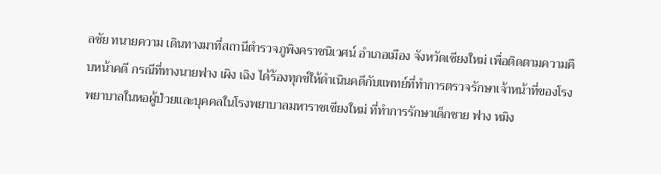ลชัย ทนายความ เดินทางมาที่สถานีตำรวจภูพิงคราชนิเวศน์ อำเภอเมือง จังหวัดเชียงใหม่ เพื่อติดตามความคืบหน้าคดี กรณีที่ทางนายฟาง เผิง เฉิง ได้ร้องทุกข์ให้ดำเนินคดีกับแพทย์ที่ทำการตรวจรักษาเจ้าหน้าที่ของโรงพยาบาลในหอผู้ป่วยและบุคคลในโรงพยาบาลมหาราชเชียงใหม่ ที่ทำการรักษาเด็กชาย ฟาง หมิง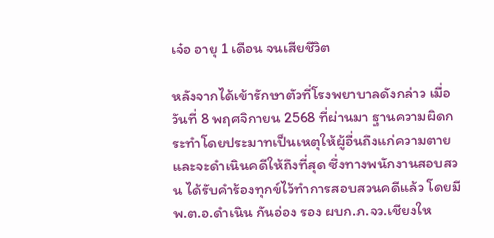เจ๋อ อายุ 1 เดือน จนเสียชีวิต

หลังจากได้เข้ารักษาตัวที่โรงพยาบาลดังกล่าว เมื่อวันที่ 8 พฤศจิกายน 2568 ที่ผ่านมา ฐานความผิดกระทำโดยประมาทเป็นเหตุให้ผู้อื่นถึงแก่ความตายและจะดำเนินคดีให้ถึงที่สุด ซึ่งทางพนักงานสอบสวน ได้รับคำร้องทุกข์ไว้ทำการสอบสวนคดีแล้ว โดยมี พ.ต.อ.ดำเนิน กันอ่อง รอง ผบก.ภ.จว.เชียงให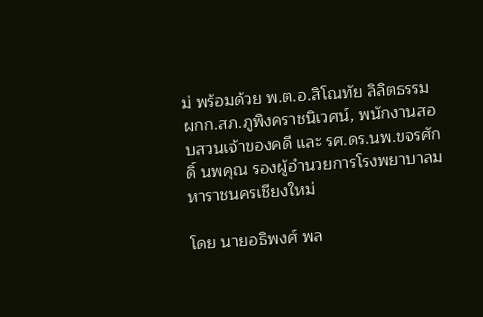ม่ พร้อมด้วย พ.ต.อ.สิโณทัย ลิลิตธรรม ผกก.สภ.ภูพิงคราชนิเวศน์, พนักงานสอบสวนเจ้าของคดี และ รศ.ดร.นพ.ขจรศักดิ์ นพคุณ รองผู้อำนวยการโรงพยาบาลมหาราชนครเชียงใหม่

โดย นายอธิพงศ์ พล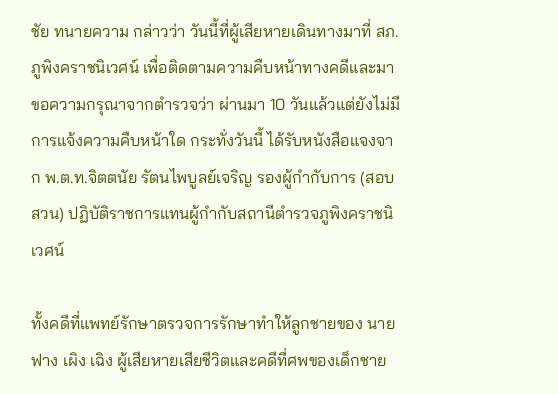ชัย ทนายความ กล่าวว่า วันนี้ที่ผู้เสียหายเดินทางมาที่ สภ.ภูพิงคราชนิเวศน์ เพื่อติดตามความคืบหน้าทางคดีและมาขอความกรุณาจากตำรวจว่า ผ่านมา 10 วันแล้วแต่ยังไม่มีการแจ้งความคืบหน้าใด กระทั่งวันนี้ ได้รับหนังสือแจงจาก พ.ต.ท.จิตตนัย รัตนไพบูลย์เจริญ รองผู้กำกับการ (สอบสวน) ปฏิบัติราชการแทนผู้กำกับสถานีตำรวจภูพิงคราชนิเวศน์

ทั้งคดีที่แพทย์รักษาตรวจการรักษาทำให้ลูกชายของ นายฟาง เผิง เฉิง ผู้เสียหายเสียชีวิตและคดีที่ศพของเด็กชาย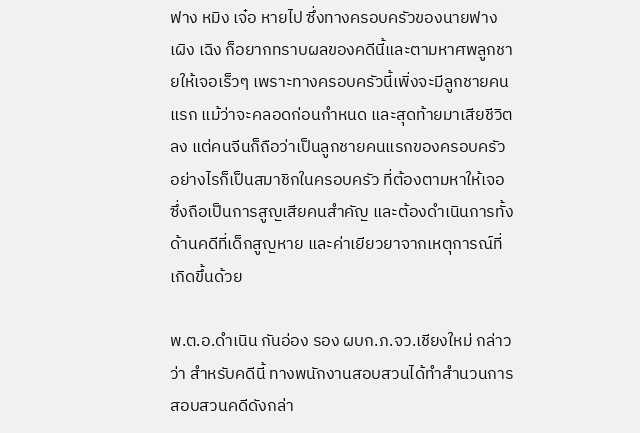ฟาง หมิง เจ๋อ หายไป ซึ่งทางครอบครัวของนายฟาง เผิง เฉิง ก็อยากทราบผลของคดีนี้และตามหาศพลูกชายให้เจอเร็วๆ เพราะทางครอบครัวนี้เพิ่งจะมีลูกชายคนแรก แม้ว่าจะคลอดก่อนกำหนด และสุดท้ายมาเสียชีวิตลง แต่คนจีนก็ถือว่าเป็นลูกชายคนแรกของครอบครัว อย่างไรก็เป็นสมาชิกในครอบครัว ที่ต้องตามหาให้เจอ ซึ่งถือเป็นการสูญเสียคนสำคัญ และต้องดำเนินการทั้งด้านคดีที่เด็กสูญหาย และค่าเยียวยาจากเหตุการณ์ที่เกิดขึ้นด้วย

พ.ต.อ.ดำเนิน กันอ่อง รอง ผบก.ภ.จว.เชียงใหม่ กล่าวว่า สำหรับคดีนี้ ทางพนักงานสอบสวนได้ทำสำนวนการสอบสวนคดีดังกล่า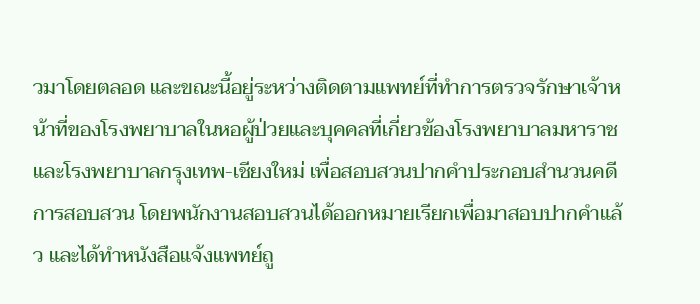วมาโดยตลอด และขณะนี้อยู่ระหว่างติดตามแพทย์ที่ทำการตรวจรักษาเจ้าหน้าที่ของโรงพยาบาลในหอผู้ป่วยและบุคคลที่เกี่ยวข้องโรงพยาบาลมหาราชและโรงพยาบาลกรุงเทพ-เชียงใหม่ เพื่อสอบสวนปากคำประกอบสำนวนคดีการสอบสวน โดยพนักงานสอบสวนได้ออกหมายเรียกเพื่อมาสอบปากคำแล้ว และได้ทำหนังสือแจ้งแพทย์ถู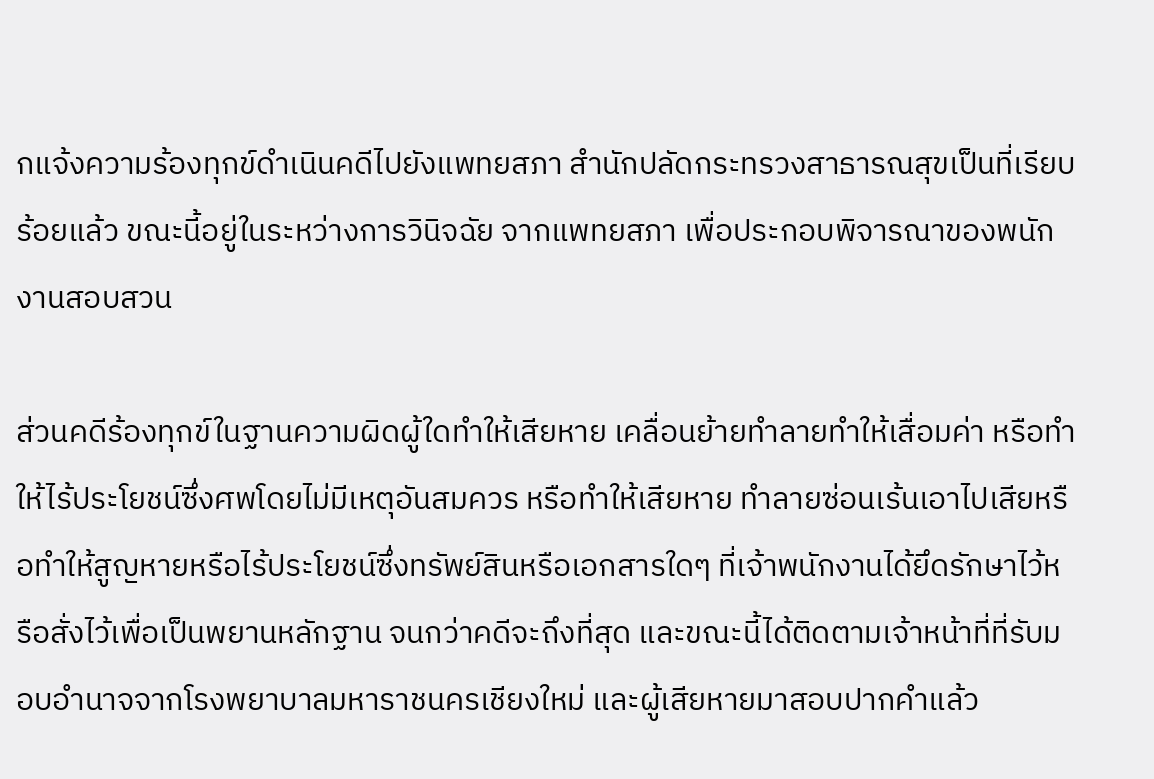กแจ้งความร้องทุกข์ดำเนินคดีไปยังแพทยสภา สำนักปลัดกระทรวงสาธารณสุขเป็นที่เรียบร้อยแล้ว ขณะนี้อยู่ในระหว่างการวินิจฉัย จากแพทยสภา เพื่อประกอบพิจารณาของพนักงานสอบสวน

ส่วนคดีร้องทุกข์ในฐานความผิดผู้ใดทำให้เสียหาย เคลื่อนย้ายทำลายทำให้เสื่อมค่า หรือทำให้ไร้ประโยชน์ซึ่งศพโดยไม่มีเหตุอันสมควร หรือทำให้เสียหาย ทำลายซ่อนเร้นเอาไปเสียหรือทำให้สูญหายหรือไร้ประโยชน์ซึ่งทรัพย์สินหรือเอกสารใดๆ ที่เจ้าพนักงานได้ยึดรักษาไว้หรือสั่งไว้เพื่อเป็นพยานหลักฐาน จนกว่าคดีจะถึงที่สุด และขณะนี้ได้ติดตามเจ้าหน้าที่ที่รับมอบอำนาจจากโรงพยาบาลมหาราชนครเชียงใหม่ และผู้เสียหายมาสอบปากคำแล้ว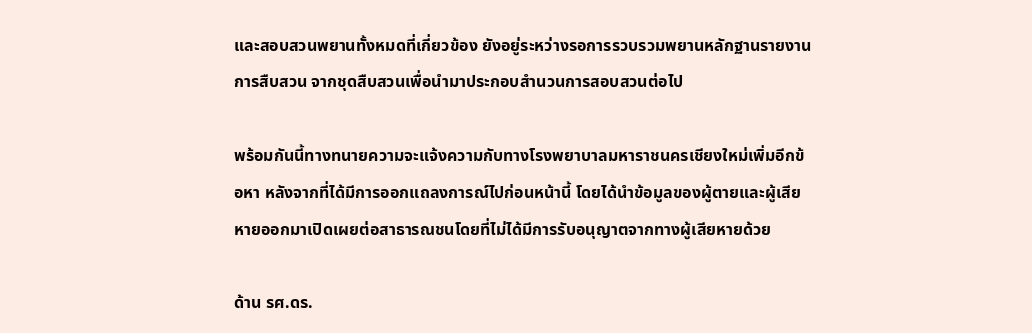และสอบสวนพยานทั้งหมดที่เกี่ยวข้อง ยังอยู่ระหว่างรอการรวบรวมพยานหลักฐานรายงานการสืบสวน จากชุดสืบสวนเพื่อนำมาประกอบสำนวนการสอบสวนต่อไป

พร้อมกันนี้ทางทนายความจะแจ้งความกับทางโรงพยาบาลมหาราชนครเชียงใหม่เพิ่มอีกข้อหา หลังจากที่ได้มีการออกแถลงการณ์ไปก่อนหน้านี้ โดยได้นำข้อมูลของผู้ตายและผู้เสียหายออกมาเปิดเผยต่อสาธารณชนโดยที่ไม่ได้มีการรับอนุญาตจากทางผู้เสียหายด้วย

ด้าน รศ.ดร.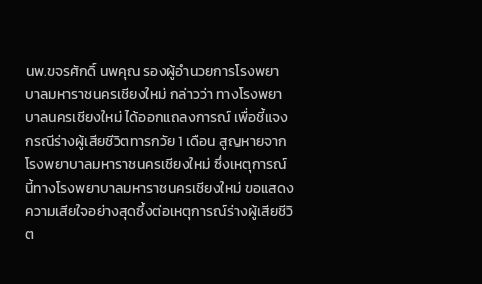นพ.ขจรศักดิ์ นพคุณ รองผู้อำนวยการโรงพยาบาลมหาราชนครเชียงใหม่ กล่าวว่า ทางโรงพยาบาลนครเชียงใหม่ ได้ออกแถลงการณ์ เพื่อชี้แจงกรณีร่างผู้เสียชีวิตทารกวัย 1 เดือน สูญหายจากโรงพยาบาลมหาราชนครเชียงใหม่ ซึ่งเหตุการณ์นี้ทางโรงพยาบาลมหาราชนครเชียงใหม่ ขอแสดงความเสียใจอย่างสุดซึ้งต่อเหตุการณ์ร่างผู้เสียชีวิต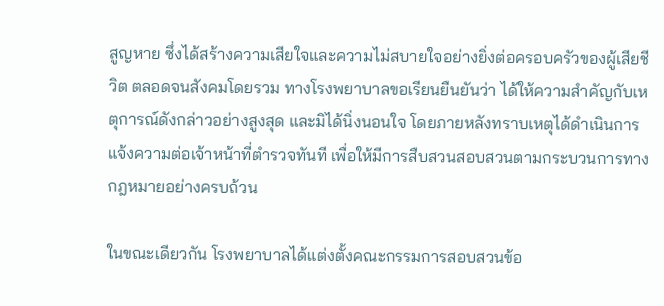สูญหาย ซึ่งได้สร้างความเสียใจและความไม่สบายใจอย่างยิ่งต่อครอบครัวของผู้เสียชีวิต ตลอดจนสังคมโดยรวม ทางโรงพยาบาลขอเรียนยืนยันว่า ได้ให้ความสำคัญกับเหตุการณ์ดังกล่าวอย่างสูงสุด และมิได้นิ่งนอนใจ โดยภายหลังทราบเหตุได้ดำเนินการแจ้งความต่อเจ้าหน้าที่ตำรวจทันที เพื่อให้มีการสืบสวนสอบสวนตามกระบวนการทางกฎหมายอย่างครบถ้วน

ในขณะเดียวกัน โรงพยาบาลได้แต่งตั้งคณะกรรมการสอบสวนข้อ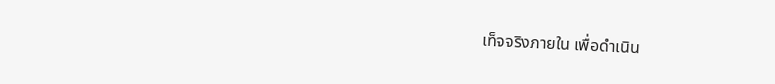เท็จจริงภายใน เพื่อดำเนิน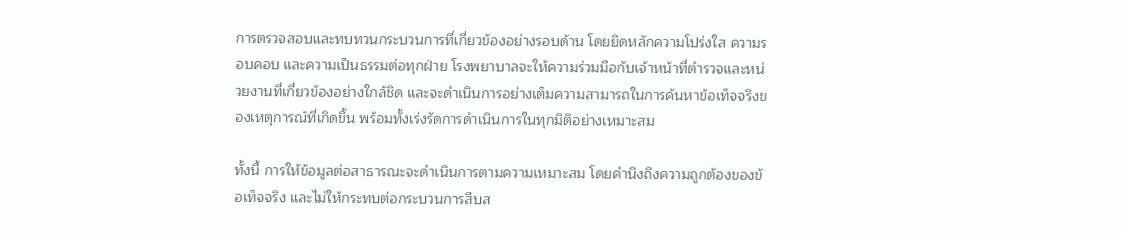การตรวจสอบและทบทวนกระบวนการที่เกี่ยวข้องอย่างรอบด้าน โดยยึดหลักความโปร่งใส ความรอบคอบ และความเป็นธรรมต่อทุกฝ่าย โรงพยาบาลจะให้ความร่วมมือกับเจ้าหน้าที่ตำรวจและหน่วยงานที่เกี่ยวข้องอย่างใกล้ชิด และจะดำเนินการอย่างเต็มความสามารถในการค้นหาข้อเท็จจริงของเหตุการณ์ที่เกิดขึ้น พร้อมทั้งเร่งรัดการดำเนินการในทุกมิติอย่างเหมาะสม

ทั้งนี้ การให้ข้อมูลต่อสาธารณะจะดำเนินการตามความเหมาะสม โดยคำนึงถึงความถูกต้องของข้อเท็จจริง และไม่ให้กระทบต่อกระบวนการสืบส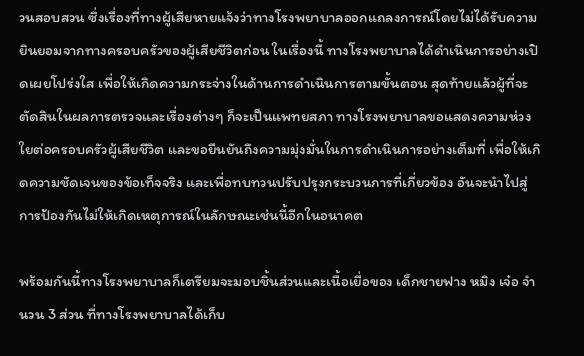วนสอบสวน ซึ่งเรื่องที่ทางผู้เสียหายแจ้งว่าทางโรงพยาบาลออกแถลงการณ์โดยไม่ได้รับความยินยอมจากทางครอบครัวของผู้เสียชีวิตก่อน ในเรื่องนี้ ทางโรงพยาบาลได้ดำเนินการอย่างเปิดเผยโปร่งใส เพื่อให้เกิดความกระจ่างในด้านการดำเนินการตามขั้นตอน สุดท้ายแล้วผู้ที่จะตัดสินในผลการตรวจและเรื่องต่างๆ ก็จะเป็นแพทยสภา ทางโรงพยาบาลขอแสดงความห่วงใยต่อครอบครัวผู้เสียชีวิต และขอยืนยันถึงความมุ่งมั่นในการดำเนินการอย่างเต็มที่ เพื่อให้เกิดความชัดเจนของข้อเท็จจริง และเพื่อทบทวนปรับปรุงกระบวนการที่เกี่ยวข้อง อันจะนำไปสู่การป้องกันไม่ให้เกิดเหตุการณ์ในลักษณะเช่นนี้อีกในอนาคต

พร้อมกันนี้ทางโรงพยาบาลก็เตรียมจะมอบชิ้นส่วนและเนื้อเยื่อของ เด็กชายฟาง หมิง เจ๋อ จำนวน 3 ส่วน ที่ทางโรงพยาบาลได้เก็บ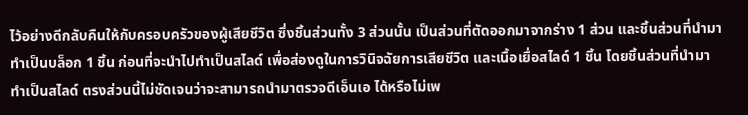ไว้อย่างดีกลับคืนให้กับครอบครัวของผู้เสียชีวิต ซึ่งชิ้นส่วนทั้ง 3 ส่วนนั้น เป็นส่วนที่ตัดออกมาจากร่าง 1 ส่วน และชิ้นส่วนที่นำมาทำเป็นบล็อก 1 ชิ้น ก่อนที่จะนำไปทำเป็นสไลด์ เพื่อส่องดูในการวินิจฉัยการเสียชีวิต และเนื้อเยื่อสไลด์ 1 ชิ้น โดยชิ้นส่วนที่นำมาทำเป็นสไลด์ ตรงส่วนนี้ไม่ชัดเจนว่าจะสามารถนำมาตรวจดีเอ็นเอ ได้หรือไม่เพ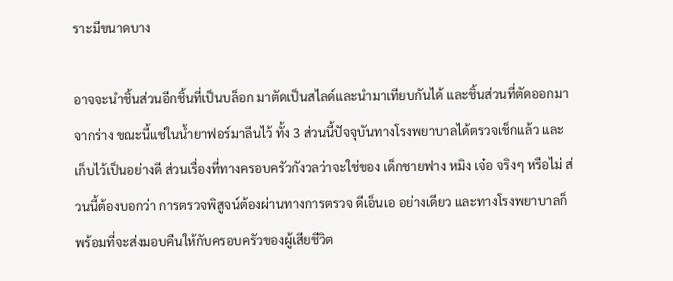ราะมีขนาดบาง

อาจจะนำชิ้นส่วนอีกชิ้นที่เป็นบล็อก มาตัดเป็นสไลด์และนำมาเทียบกันได้ และชิ้นส่วนที่ตัดออกมาจากร่าง ขณะนี้แช่ในน้ำยาฟอร์มาลีนไว้ ทั้ง 3 ส่วนนี้ปัจจุบันทางโรงพยาบาลได้ตรวจเช็กแล้ว และเก็บไว้เป็นอย่างดี ส่วนเรื่องที่ทางครอบครัวกังวลว่าจะใช่ของ เด็กชายฟาง หมิง เจ๋อ จริงๆ หรือไม่ ส่วนนี้ต้องบอกว่า การตรวจพิสูจน์ต้องผ่านทางการตรวจ ดีเอ็นเอ อย่างเดียว และทางโรงพยาบาลก็พร้อมที่จะส่งมอบคืนให้กับครอบครัวของผู้เสียชีวิต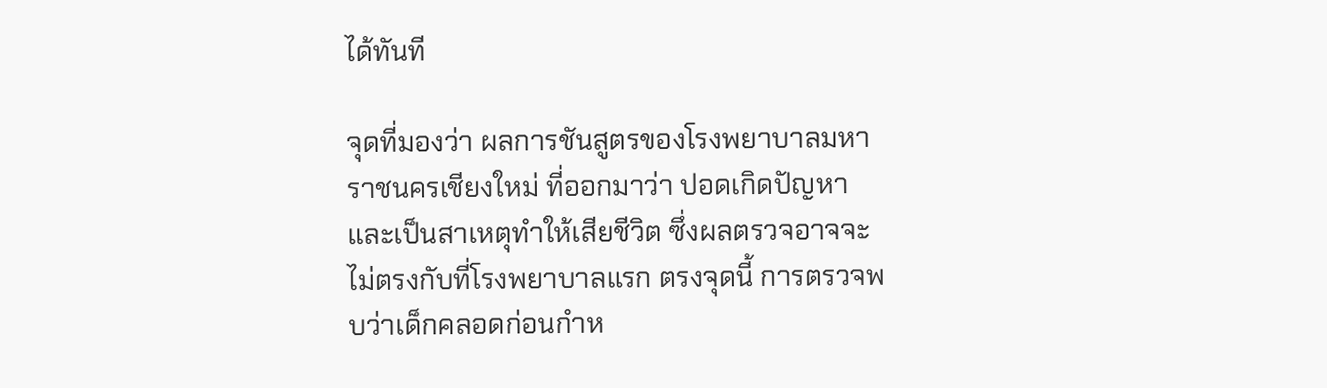ได้ทันที

จุดที่มองว่า ผลการชันสูตรของโรงพยาบาลมหาราชนครเชียงใหม่ ที่ออกมาว่า ปอดเกิดปัญหาและเป็นสาเหตุทำให้เสียชีวิต ซึ่งผลตรวจอาจจะไม่ตรงกับที่โรงพยาบาลแรก ตรงจุดนี้ การตรวจพบว่าเด็กคลอดก่อนกำห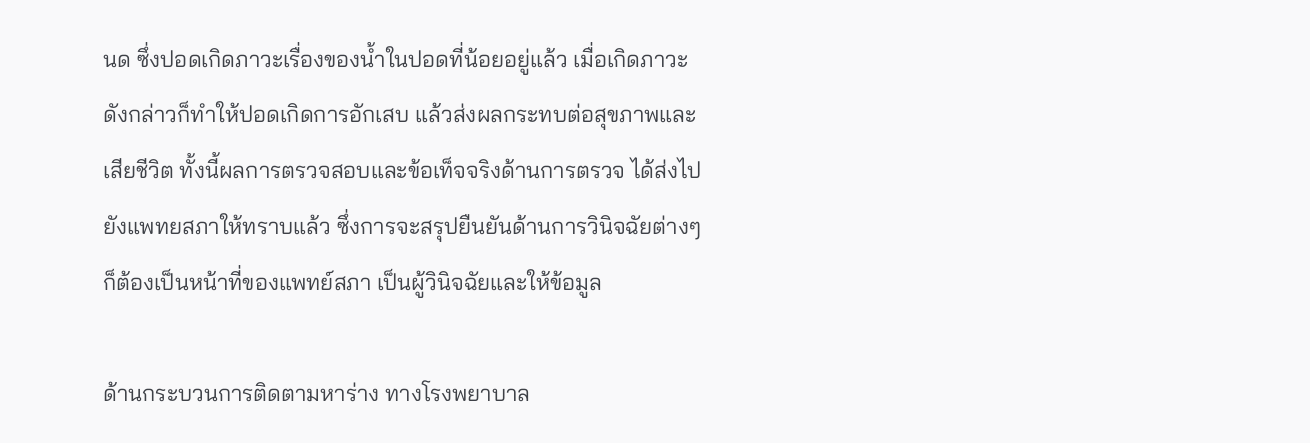นด ซึ่งปอดเกิดภาวะเรื่องของน้ำในปอดที่น้อยอยู่แล้ว เมื่อเกิดภาวะดังกล่าวก็ทำให้ปอดเกิดการอักเสบ แล้วส่งผลกระทบต่อสุขภาพและเสียชีวิต ทั้งนี้ผลการตรวจสอบและข้อเท็จจริงด้านการตรวจ ได้ส่งไปยังแพทยสภาให้ทราบแล้ว ซึ่งการจะสรุปยืนยันด้านการวินิจฉัยต่างๆ ก็ต้องเป็นหน้าที่ของแพทย์สภา เป็นผู้วินิจฉัยและให้ข้อมูล

ด้านกระบวนการติดตามหาร่าง ทางโรงพยาบาล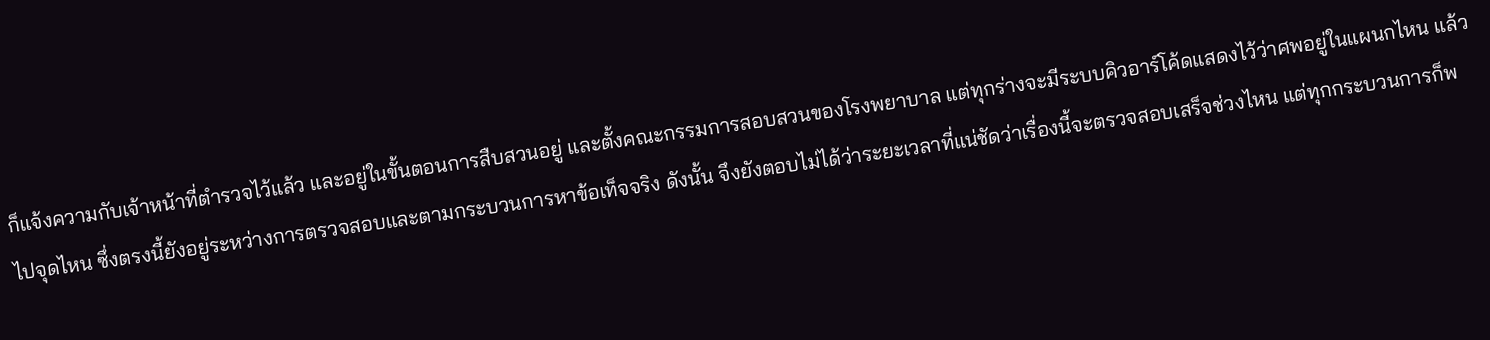ก็แจ้งความกับเจ้าหน้าที่ตำรวจไว้แล้ว และอยู่ในขั้นตอนการสืบสวนอยู่ และตั้งคณะกรรมการสอบสวนของโรงพยาบาล แต่ทุกร่างจะมีระบบคิวอาร์โค้ดแสดงไว้ว่าศพอยู่ในแผนกไหน แล้วไปจุดไหน ซึ่งตรงนี้ยังอยู่ระหว่างการตรวจสอบและตามกระบวนการหาข้อเท็จจริง ดังนั้น จึงยังตอบไม่ได้ว่าระยะเวลาที่แน่ชัดว่าเรื่องนี้จะตรวจสอบเสร็จช่วงไหน แต่ทุกกระบวนการก็พ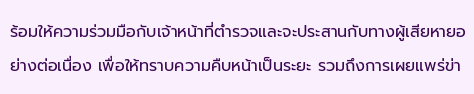ร้อมให้ความร่วมมือกับเจ้าหน้าที่ตำรวจและจะประสานกับทางผู้เสียหายอย่างต่อเนื่อง เพื่อให้ทราบความคืบหน้าเป็นระยะ รวมถึงการเผยแพร่ข่า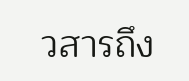วสารถึง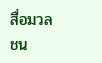สื่อมวลชน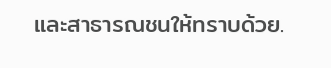และสาธารณชนให้ทราบด้วย.